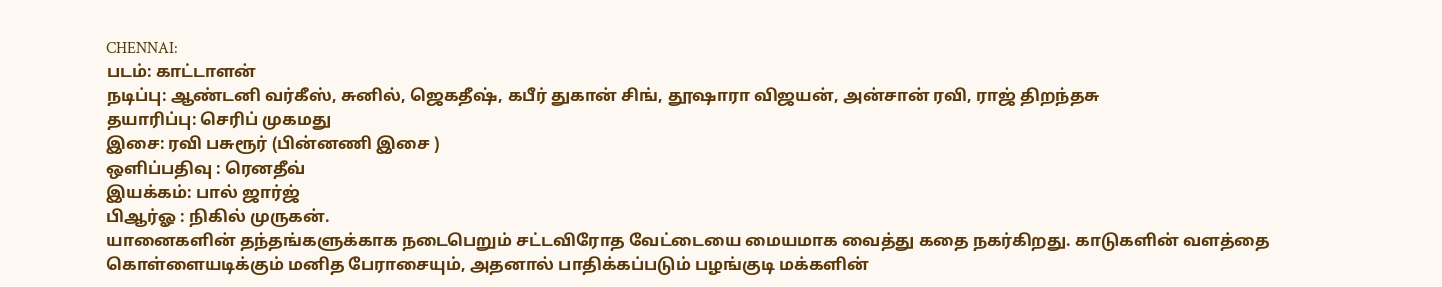CHENNAI:
படம்: காட்டாளன்
நடிப்பு: ஆண்டனி வர்கீஸ், சுனில், ஜெகதீஷ், கபீர் துகான் சிங், தூஷாரா விஜயன், அன்சான் ரவி, ராஜ் திறந்தசு
தயாரிப்பு: செரிப் முகமது
இசை: ரவி பசுரூர் (பின்னணி இசை )
ஒளிப்பதிவு : ரெனதீவ்
இயக்கம்: பால் ஜார்ஜ்
பிஆர்ஓ : நிகில் முருகன்.
யானைகளின் தந்தங்களுக்காக நடைபெறும் சட்டவிரோத வேட்டையை மையமாக வைத்து கதை நகர்கிறது. காடுகளின் வளத்தை கொள்ளையடிக்கும் மனித பேராசையும், அதனால் பாதிக்கப்படும் பழங்குடி மக்களின்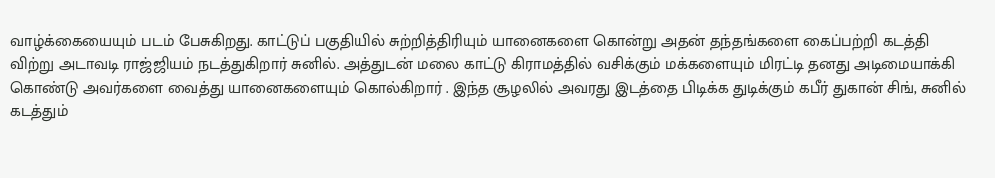வாழ்க்கையையும் படம் பேசுகிறது. காட்டுப் பகுதியில் சுற்றித்திரியும் யானைகளை கொன்று அதன் தந்தங்களை கைப்பற்றி கடத்தி விற்று அடாவடி ராஜ்ஜியம் நடத்துகிறார் சுனில். அத்துடன் மலை காட்டு கிராமத்தில் வசிக்கும் மக்களையும் மிரட்டி தனது அடிமையாக்கி கொண்டு அவர்களை வைத்து யானைகளையும் கொல்கிறார் . இந்த சூழலில் அவரது இடத்தை பிடிக்க துடிக்கும் கபீர் துகான் சிங், சுனில் கடத்தும்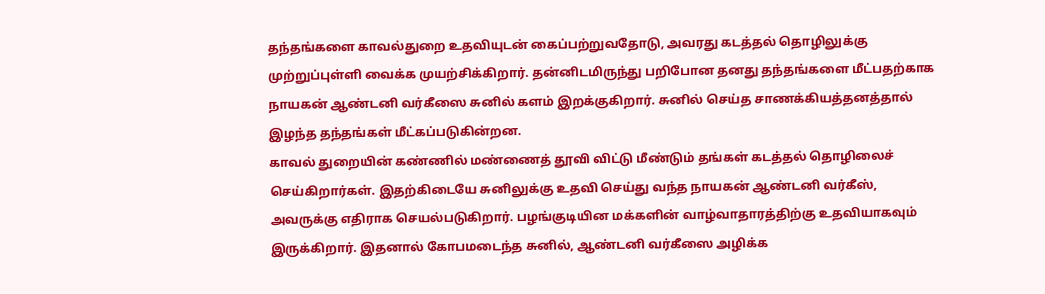தந்தங்களை காவல்துறை உதவியுடன் கைப்பற்றுவதோடு, அவரது கடத்தல் தொழிலுக்கு முற்றுப்புள்ளி வைக்க முயற்சிக்கிறார். தன்னிடமிருந்து பறிபோன தனது தந்தங்களை மீட்பதற்காக நாயகன் ஆண்டனி வர்கீஸை சுனில் களம் இறக்குகிறார். சுனில் செய்த சாணக்கியத்தனத்தால் இழந்த தந்தங்கள் மீட்கப்படுகின்றன.
காவல் துறையின் கண்ணில் மண்ணைத் தூவி விட்டு மீண்டும் தங்கள் கடத்தல் தொழிலைச் செய்கிறார்கள். இதற்கிடையே சுனிலுக்கு உதவி செய்து வந்த நாயகன் ஆண்டனி வர்கீஸ், அவருக்கு எதிராக செயல்படுகிறார். பழங்குடியின மக்களின் வாழ்வாதாரத்திற்கு உதவியாகவும் இருக்கிறார். இதனால் கோபமடைந்த சுனில், ஆண்டனி வர்கீஸை அழிக்க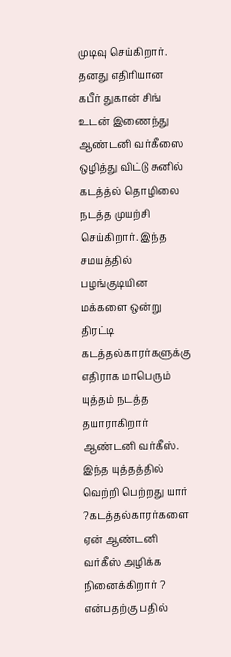முடிவு செய்கிறார். தனது எதிரியான கபீர் துகான் சிங் உடன் இணைந்து ஆண்டனி வர்கீஸை ஒழித்து விட்டு சுனில் கடத்த்ல் தொழிலை நடத்த முயற்சி செய்கிறார். இந்த சமயத்தில் பழங்குடியின மக்களை ஒன்று திரட்டி கடத்தல்காரர்களுக்கு எதிராக மாபெரும் யுத்தம் நடத்த தயாராகிறார் ஆண்டனி வர்கீஸ். இந்த யுத்தத்தில் வெற்றி பெற்றது யார் ?கடத்தல்காரர்களை ஏன் ஆண்டனி வர்கீஸ் அழிக்க நினைக்கிறார் ? என்பதற்கு பதில்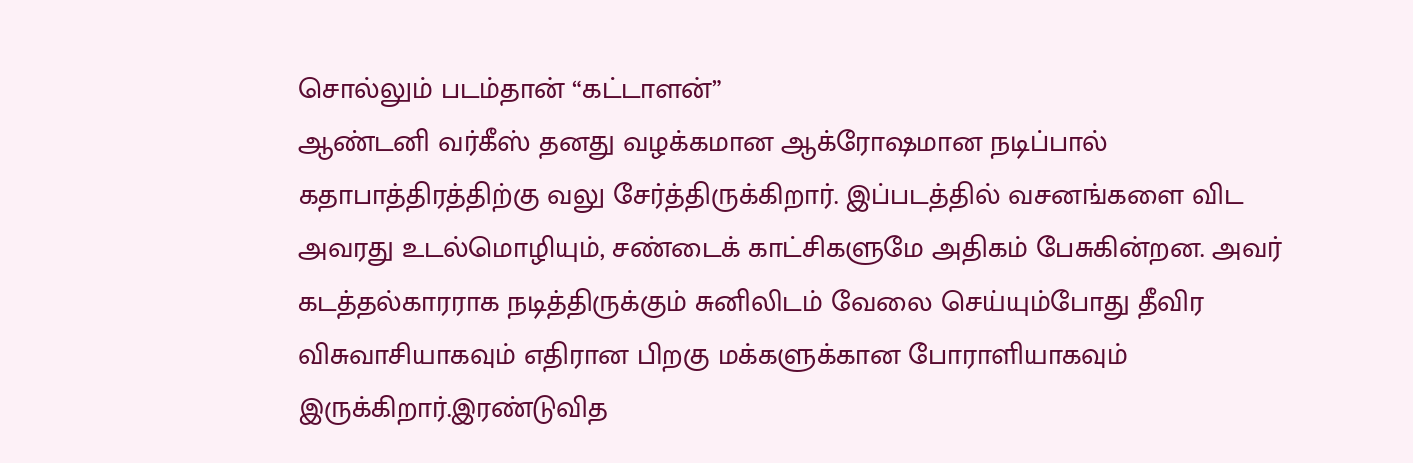சொல்லும் படம்தான் “கட்டாளன்”
ஆண்டனி வர்கீஸ் தனது வழக்கமான ஆக்ரோஷமான நடிப்பால் கதாபாத்திரத்திற்கு வலு சேர்த்திருக்கிறார். இப்படத்தில் வசனங்களை விட அவரது உடல்மொழியும், சண்டைக் காட்சிகளுமே அதிகம் பேசுகின்றன. அவர் கடத்தல்காரராக நடித்திருக்கும் சுனிலிடம் வேலை செய்யும்போது தீவிர விசுவாசியாகவும் எதிரான பிறகு மக்களுக்கான போராளியாகவும் இருக்கிறார்.இரண்டுவித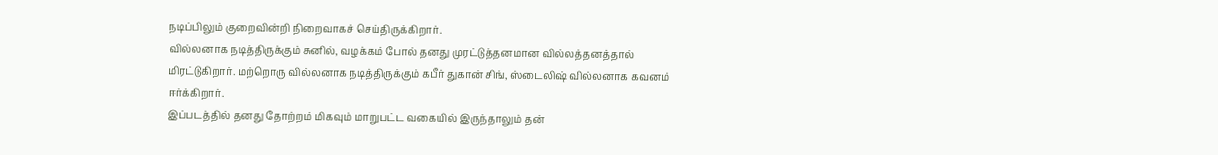நடிப்பிலும் குறைவின்றி நிறைவாகச் செய்திருக்கிறார்.
வில்லனாக நடித்திருக்கும் சுனில், வழக்கம் போல் தனது முரட்டுத்தனமான வில்லத்தனத்தால் மிரட்டுகிறார். மற்றொரு வில்லனாக நடித்திருக்கும் கபீர் துகான் சிங், ஸ்டைலிஷ் வில்லனாக கவனம் ஈர்க்கிறார்.
இப்படத்தில் தனது தோற்றம் மிகவும் மாறுபட்ட வகையில் இருந்தாலும் தன்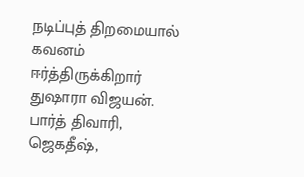நடிப்புத் திறமையால் கவனம் ஈர்த்திருக்கிறார் துஷாரா விஜயன்.
பார்த் திவாரி, ஜெகதீஷ்,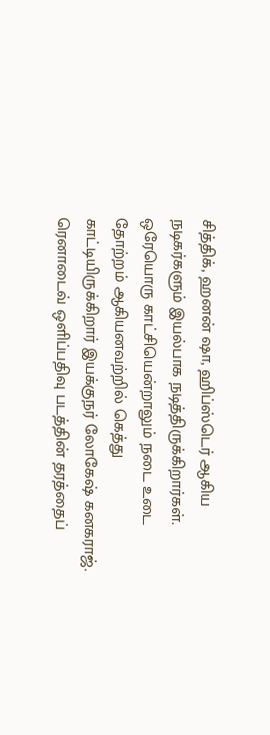சித்திக், ஹனன் ஷா, ஹிப்ஸ்டெர் ஆகிய நடிகர்களும் இயல்பாக நடித்திருக்கிறார்கள்.
ஒரேயொரு காட்சியென்றாலும் நடை உடை தோற்றம் ஆகியனவற்றில் கெத்து காட்டியிருக்கிறார் இயக்குநர் லோகேஷ் கனகராஜ்.
ரெனாடைவ் ஒளிப்பதிவு படத்தின் தரத்தைப்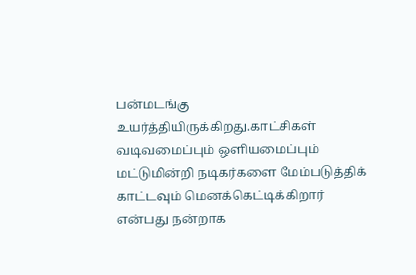பன்மடங்கு உயர்த்தியிருக்கிறது.காட்சிகள் வடிவமைப்பும் ஒளியமைப்பும் மட்டுமின்றி நடிகர்களை மேம்படுத்திக் காட்டவும் மெனக்கெட்டிக்கிறார் என்பது நன்றாக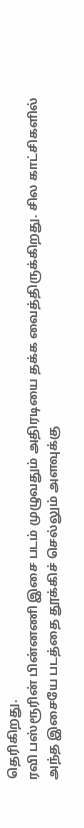தெரிகிறது.
ரவி பஸ்ரூரின் பின்னணி இசை படம் முழுவதும் அதிரடியை தக்க வைத்திருக்கிறது. சில காட்சிகளில் அந்த இசையே படத்தை தூக்கிச் செல்லும் அளவுக்கு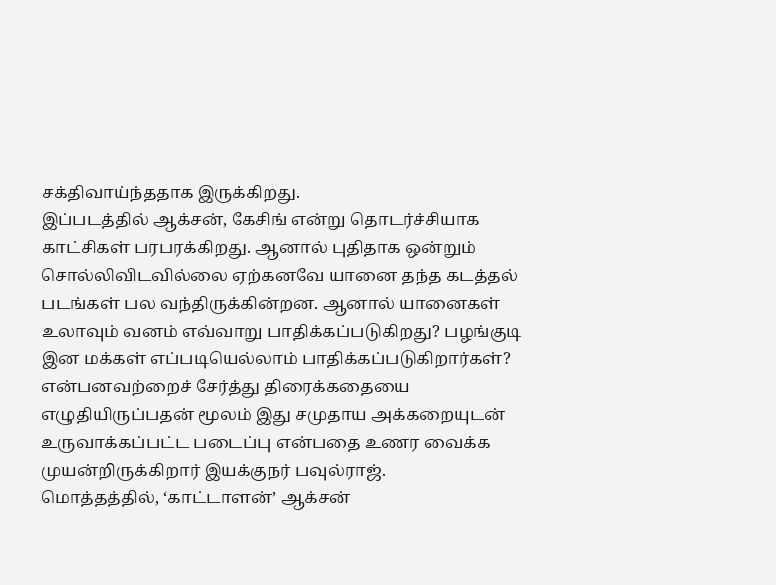சக்திவாய்ந்ததாக இருக்கிறது.
இப்படத்தில் ஆக்சன், கேசிங் என்று தொடர்ச்சியாக காட்சிகள் பரபரக்கிறது. ஆனால் புதிதாக ஒன்றும் சொல்லிவிடவில்லை ஏற்கனவே யானை தந்த கடத்தல் படங்கள் பல வந்திருக்கின்றன. ஆனால் யானைகள் உலாவும் வனம் எவ்வாறு பாதிக்கப்படுகிறது? பழங்குடி இன மக்கள் எப்படியெல்லாம் பாதிக்கப்படுகிறார்கள்? என்பனவற்றைச் சேர்த்து திரைக்கதையை எழுதியிருப்பதன் மூலம் இது சமுதாய அக்கறையுடன் உருவாக்கப்பட்ட படைப்பு என்பதை உணர வைக்க முயன்றிருக்கிறார் இயக்குநர் பவுல்ராஜ்.
மொத்தத்தில், ‘காட்டாளன்’ ஆக்சன்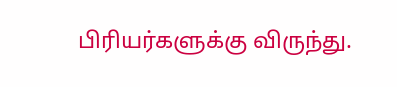பிரியர்களுக்கு விருந்து.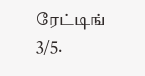ரேட்டிங் 3/5.